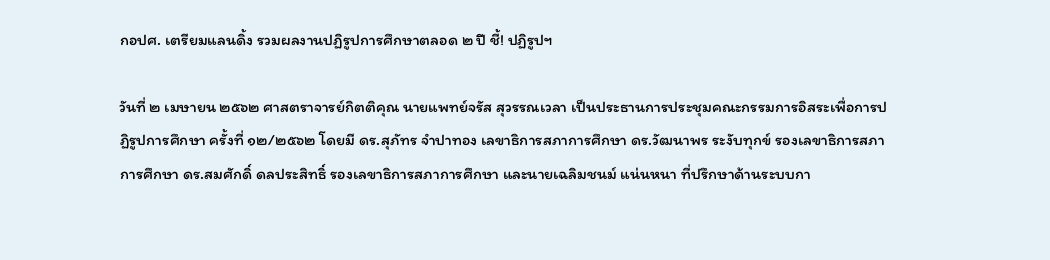กอปศ. เตรียมแลนดิ้ง รวมผลงานปฏิรูปการศึกษาตลอด ๒ ปี ชี้! ปฏิรูปฯ

วันที่ ๒ เมษายน ๒๕๖๒ ศาสตราจารย์กิตติคุณ นายแพทย์จรัส สุวรรณเวลา เป็นประธานการประชุมคณะกรรมการอิสระเพื่อการปฏิรูปการศึกษา ครั้งที่ ๑๒/๒๕๖๒ โดยมี ดร.สุภัทร จำปาทอง เลขาธิการสภาการศึกษา ดร.วัฒนาพร ระงับทุกข์ รองเลขาธิการสภาการศึกษา ดร.สมศักดิ์ ดลประสิทธิ์ รองเลขาธิการสภาการศึกษา และนายเฉลิมชนม์ แน่นหนา ที่ปรึกษาด้านระบบกา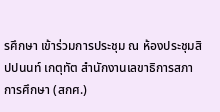รศึกษา เข้าร่วมการประชุม ณ ห้องประชุมสิปปนนท์ เกตุทัต สำนักงานเลขาธิการสภาการศึกษา (สกศ.)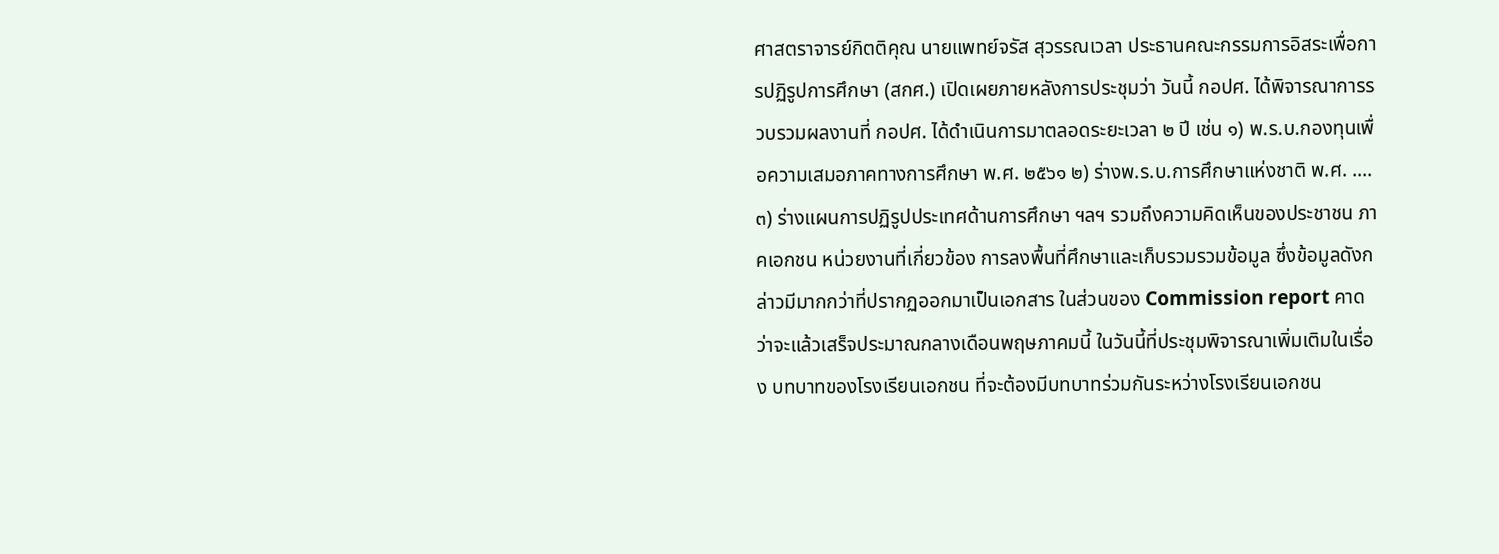ศาสตราจารย์กิตติคุณ นายแพทย์จรัส สุวรรณเวลา ประธานคณะกรรมการอิสระเพื่อการปฏิรูปการศึกษา (สกศ.) เปิดเผยภายหลังการประชุมว่า วันนี้ กอปศ. ได้พิจารณาการรวบรวมผลงานที่ กอปศ. ได้ดำเนินการมาตลอดระยะเวลา ๒ ปี เช่น ๑) พ.ร.บ.กองทุนเพื่อความเสมอภาคทางการศึกษา พ.ศ. ๒๕๖๑ ๒) ร่างพ.ร.บ.การศึกษาแห่งชาติ พ.ศ. .... ๓) ร่างแผนการปฏิรูปประเทศด้านการศึกษา ฯลฯ รวมถึงความคิดเห็นของประชาชน ภาคเอกชน หน่วยงานที่เกี่ยวข้อง การลงพื้นที่ศึกษาและเก็บรวมรวมข้อมูล ซึ่งข้อมูลดังกล่าวมีมากกว่าที่ปรากฏออกมาเป็นเอกสาร ในส่วนของ Commission report คาดว่าจะแล้วเสร็จประมาณกลางเดือนพฤษภาคมนี้ ในวันนี้ที่ประชุมพิจารณาเพิ่มเติมในเรื่อง บทบาทของโรงเรียนเอกชน ที่จะต้องมีบทบาทร่วมกันระหว่างโรงเรียนเอกชน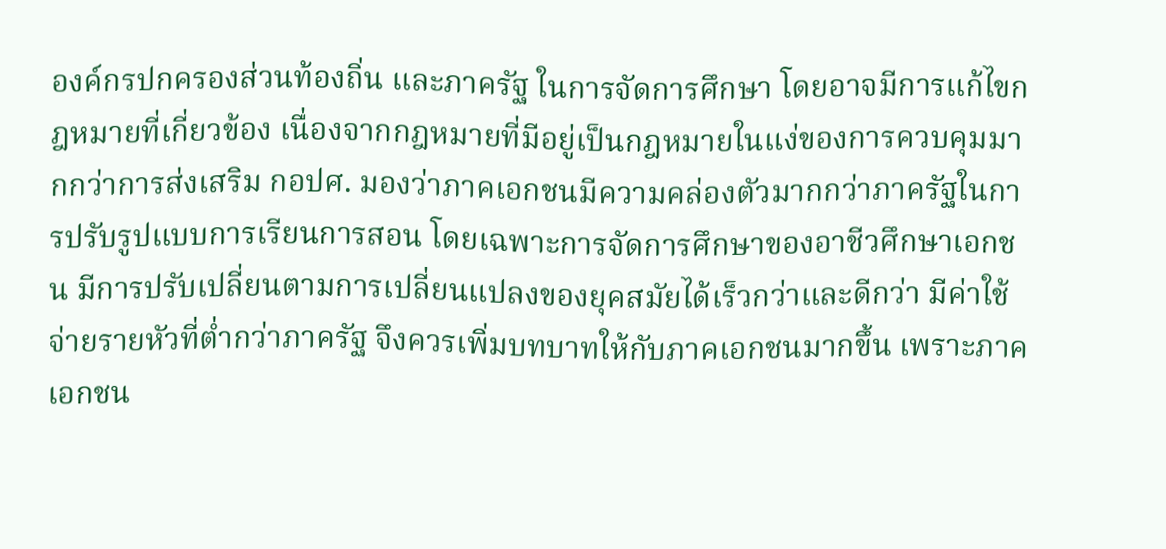องค์กรปกครองส่วนท้องถิ่น และภาครัฐ ในการจัดการศึกษา โดยอาจมีการแก้ไขกฎหมายที่เกี่ยวข้อง เนื่องจากกฎหมายที่มีอยู่เป็นกฎหมายในแง่ของการควบคุมมากกว่าการส่งเสริม กอปศ. มองว่าภาคเอกชนมีความคล่องตัวมากกว่าภาครัฐในการปรับรูปแบบการเรียนการสอน โดยเฉพาะการจัดการศึกษาของอาชีวศึกษาเอกชน มีการปรับเปลี่ยนตามการเปลี่ยนแปลงของยุคสมัยได้เร็วกว่าและดีกว่า มีค่าใช้จ่ายรายหัวที่ต่ำกว่าภาครัฐ จึงควรเพิ่มบทบาทให้กับภาคเอกชนมากขึ้น เพราะภาคเอกชน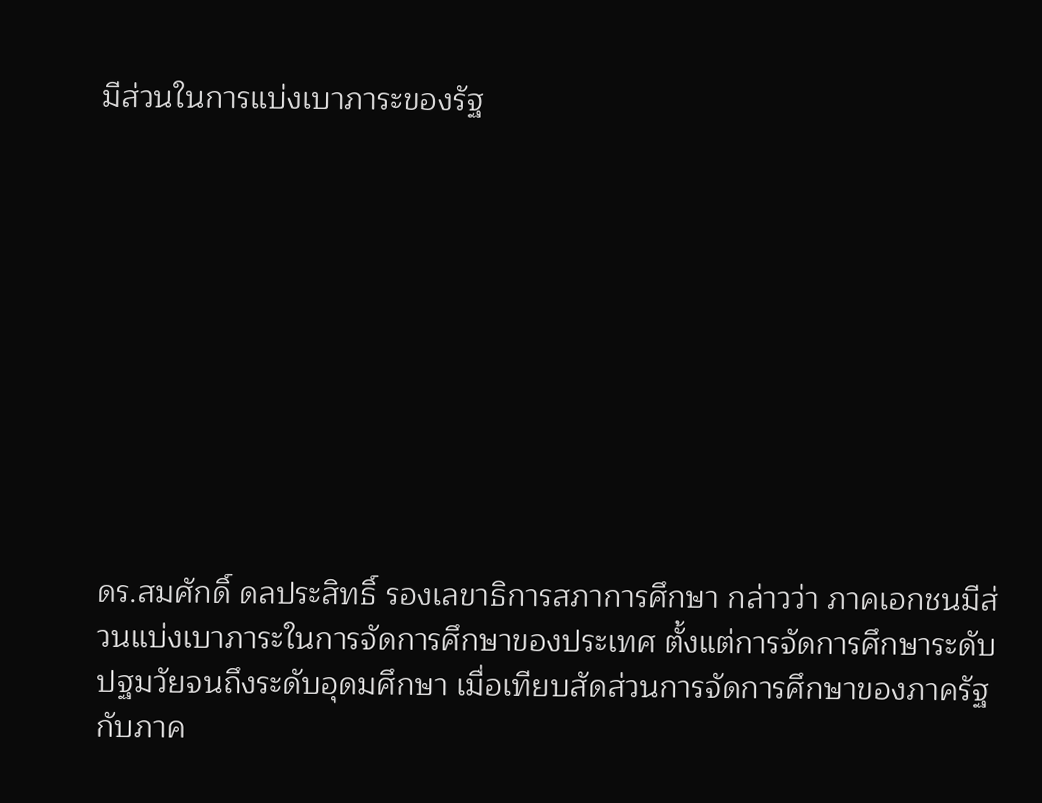มีส่วนในการแบ่งเบาภาระของรัฐ










ดร.สมศักดิ์ ดลประสิทธิ์ รองเลขาธิการสภาการศึกษา กล่าวว่า ภาคเอกชนมีส่วนแบ่งเบาภาระในการจัดการศึกษาของประเทศ ตั้งแต่การจัดการศึกษาระดับปฐมวัยจนถึงระดับอุดมศึกษา เมื่อเทียบสัดส่วนการจัดการศึกษาของภาครัฐกับภาค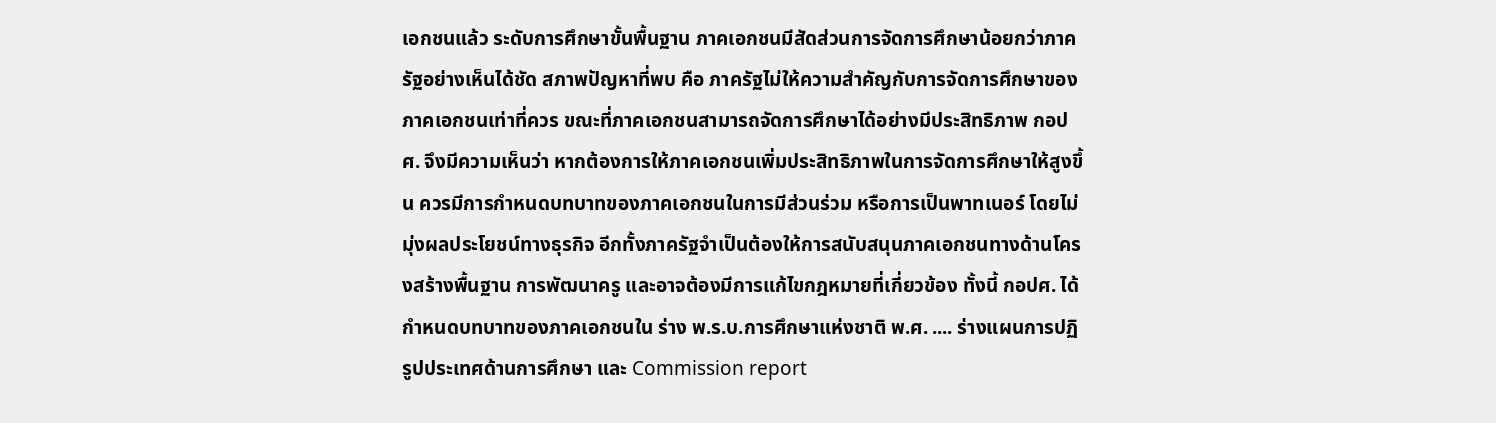เอกชนแล้ว ระดับการศึกษาขั้นพื้นฐาน ภาคเอกชนมีสัดส่วนการจัดการศึกษาน้อยกว่าภาครัฐอย่างเห็นได้ชัด สภาพปัญหาที่พบ คือ ภาครัฐไม่ให้ความสำคัญกับการจัดการศึกษาของภาคเอกชนเท่าที่ควร ขณะที่ภาคเอกชนสามารถจัดการศึกษาได้อย่างมีประสิทธิภาพ กอปศ. จึงมีความเห็นว่า หากต้องการให้ภาคเอกชนเพิ่มประสิทธิภาพในการจัดการศึกษาให้สูงขึ้น ควรมีการกำหนดบทบาทของภาคเอกชนในการมีส่วนร่วม หรือการเป็นพาทเนอร์ โดยไม่มุ่งผลประโยชน์ทางธุรกิจ อีกทั้งภาครัฐจำเป็นต้องให้การสนับสนุนภาคเอกชนทางด้านโครงสร้างพื้นฐาน การพัฒนาครู และอาจต้องมีการแก้ไขกฎหมายที่เกี่ยวข้อง ทั้งนี้ กอปศ. ได้กำหนดบทบาทของภาคเอกชนใน ร่าง พ.ร.บ.การศึกษาแห่งชาติ พ.ศ. .... ร่างแผนการปฏิรูปประเทศด้านการศึกษา และ Commission report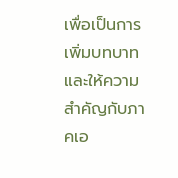เพื่อเป็นการเพิ่มบทบาทและให้ความสำคัญกับภาคเอ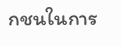กชนในการ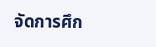จัดการศึก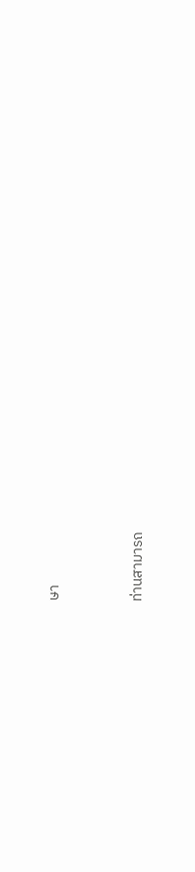ษา




ท่านสามารถ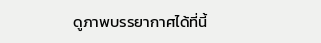ดูภาพบรรยากาศได้ที่นี้